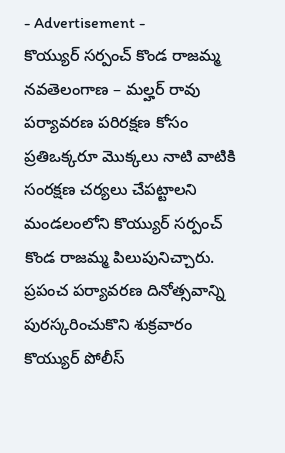- Advertisement -
కొయ్యుర్ సర్పంచ్ కొండ రాజమ్మ
నవతెలంగాణ – మల్హర్ రావు
పర్యావరణ పరిరక్షణ కోసం ప్రతిఒక్కరూ మొక్కలు నాటి వాటికి సంరక్షణ చర్యలు చేపట్టాలని మండలంలోని కొయ్యుర్ సర్పంచ్ కొండ రాజమ్మ పిలుపునిచ్చారు. ప్రపంచ పర్యావరణ దినోత్సవాన్ని పురస్కరించుకొని శుక్రవారం కొయ్యుర్ పోలీస్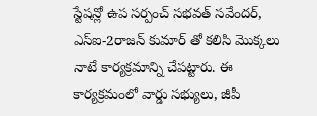స్టేషన్లో ఉప సర్పంచ్ సభవత్ సవేందర్, ఎస్ఐ-2రాజన్ కుమార్ తో కలిసి మొక్కలు నాటే కార్యక్రమాన్ని చేపట్టారు. ఈ కార్యక్రమంలో వార్డు సభ్యులు, జీపీ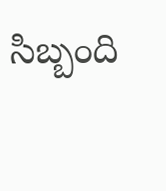సిబ్బంది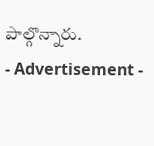పాల్గొన్నారు.
- Advertisement -